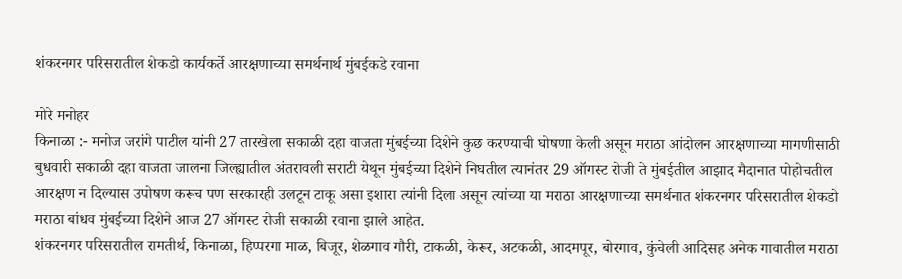शंकरनगर परिसरातील शेकडो कार्यकर्ते आरक्षणाच्या समर्थनार्थ मुंबईकडे रवाना

मोरे मनोहर
किनाळा :- मनोज जरांगे पाटील यांनी 27 तारखेला सकाळी दहा वाजता मुंबईच्या दिशेने कुछ करण्याची घोषणा केली असून मराठा आंदोलन आरक्षणाच्या मागणीसाठी बुधवारी सकाळी दहा वाजता जालना जिल्ह्यातील अंतरावली सराटी येथून मुंबईच्या दिशेने निघतील त्यानंतर 29 ऑगस्ट रोजी ते मुंबईतील आझाद मैदानात पोहोचतील आरक्षण न दिल्यास उपोषण करूच पण सरकारही उलटून टाकू असा इशारा त्यांनी दिला असून त्यांच्या या मराठा आरक्षणाच्या समर्थनात शंकरनगर परिसरातील शेकडो मराठा बांधव मुंबईच्या दिशेने आज 27 ऑगस्ट रोजी सकाळी रवाना झाले आहेत.
शंकरनगर परिसरातील रामतीर्थ, किनाळा, हिप्परगा माळ, बिजूर, शेळगाव गौरी, टाकळी, केरूर, अटकळी, आदमपूर, बोरगाव, कुंचेली आदिसह अनेक गावातील मराठा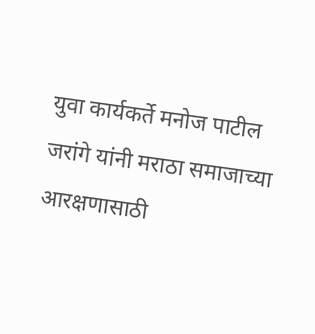युवा कार्यकर्ते मनोज पाटील जरांगे यांनी मराठा समाजाच्या आरक्षणासाठी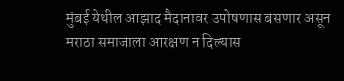मुंबई येथील आझाद मैदानावर उपोषणास बसणार असून मराठा समाजाला आरक्षण न दिल्यास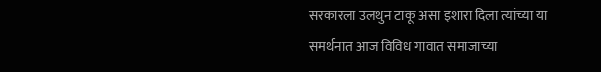सरकारला उलथुन टाकू असा इशारा दिला त्यांच्या या समर्थनात आज विविध गावात समाजाच्या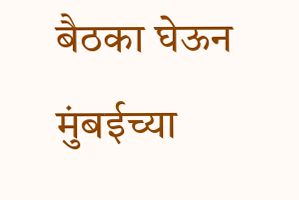बैठका घेऊन मुंबईच्या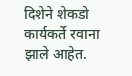दिशेने शेकडो कार्यकर्ते रवाना झाले आहेत.